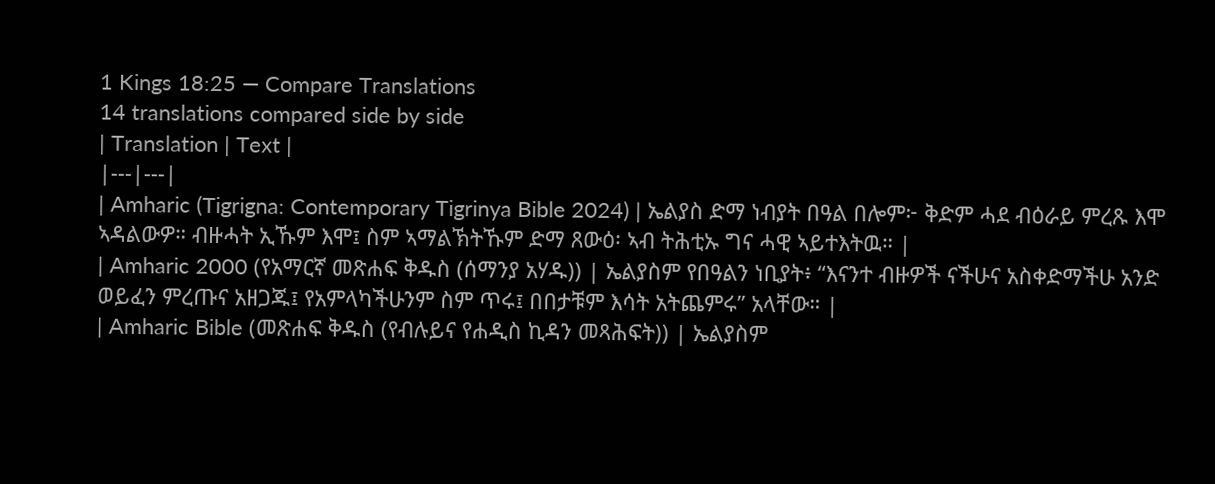1 Kings 18:25 — Compare Translations
14 translations compared side by side
| Translation | Text |
|---|---|
| Amharic (Tigrigna: Contemporary Tigrinya Bible 2024) | ኤልያስ ድማ ነብያት በዓል በሎም፦ ቅድም ሓደ ብዕራይ ምረጹ እሞ ኣዳልውዎ። ብዙሓት ኢኹም እሞ፤ ስም ኣማልኽትኹም ድማ ጸውዕ፡ ኣብ ትሕቲኡ ግና ሓዊ ኣይተእትዉ። |
| Amharic 2000 (የአማርኛ መጽሐፍ ቅዱስ (ሰማንያ አሃዱ)) | ኤልያስም የበዓልን ነቢያት፥ “እናንተ ብዙዎች ናችሁና አስቀድማችሁ አንድ ወይፈን ምረጡና አዘጋጁ፤ የአምላካችሁንም ስም ጥሩ፤ በበታቹም እሳት አትጨምሩ” አላቸው። |
| Amharic Bible (መጽሐፍ ቅዱስ (የብሉይና የሐዲስ ኪዳን መጻሕፍት)) | ኤልያስም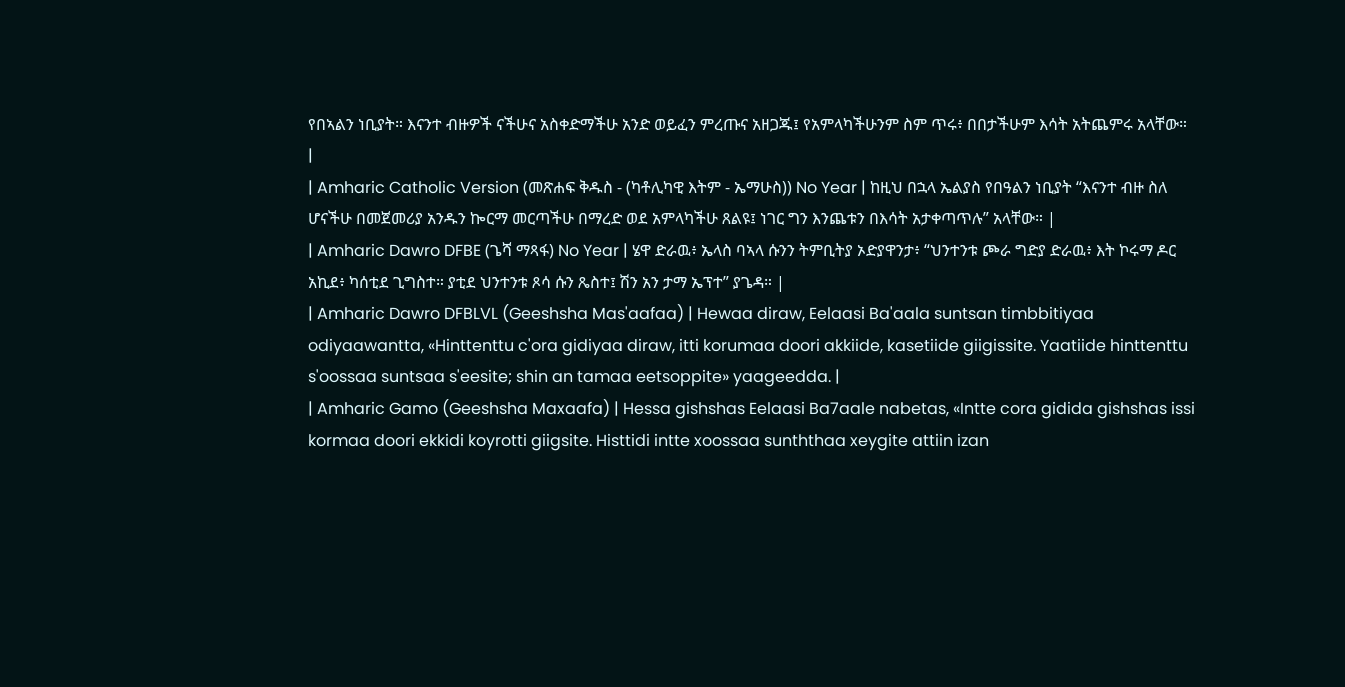የበኣልን ነቢያት። እናንተ ብዙዎች ናችሁና አስቀድማችሁ አንድ ወይፈን ምረጡና አዘጋጁ፤ የአምላካችሁንም ስም ጥሩ፥ በበታችሁም እሳት አትጨምሩ አላቸው። |
| Amharic Catholic Version (መጽሐፍ ቅዱስ - (ካቶሊካዊ እትም - ኤማሁስ)) No Year | ከዚህ በኋላ ኤልያስ የበዓልን ነቢያት “እናንተ ብዙ ስለ ሆናችሁ በመጀመሪያ አንዱን ኰርማ መርጣችሁ በማረድ ወደ አምላካችሁ ጸልዩ፤ ነገር ግን እንጨቱን በእሳት አታቀጣጥሉ” አላቸው። |
| Amharic Dawro DFBE (ጌሻ ማጻፋ) No Year | ሄዋ ድራዉ፥ ኤላስ ባኣላ ሱንን ትምቢትያ ኦድያዋንታ፥ “ህንተንቱ ጮራ ግድያ ድራዉ፥ እት ኮሩማ ዶር አኪደ፥ ካሰቲደ ጊግስተ። ያቲደ ህንተንቱ ጾሳ ሱን ጼስተ፤ ሽን አን ታማ ኤፕተ” ያጌዳ። |
| Amharic Dawro DFBLVL (Geeshsha Mas'aafaa) | Hewaa diraw, Eelaasi Ba'aala suntsan timbbitiyaa odiyaawantta, «Hinttenttu c'ora gidiyaa diraw, itti korumaa doori akkiide, kasetiide giigissite. Yaatiide hinttenttu s'oossaa suntsaa s'eesite; shin an tamaa eetsoppite» yaageedda. |
| Amharic Gamo (Geeshsha Maxaafa) | Hessa gishshas Eelaasi Ba7aale nabetas, «Intte cora gidida gishshas issi kormaa doori ekkidi koyrotti giigsite. Histtidi intte xoossaa sunththaa xeygite attiin izan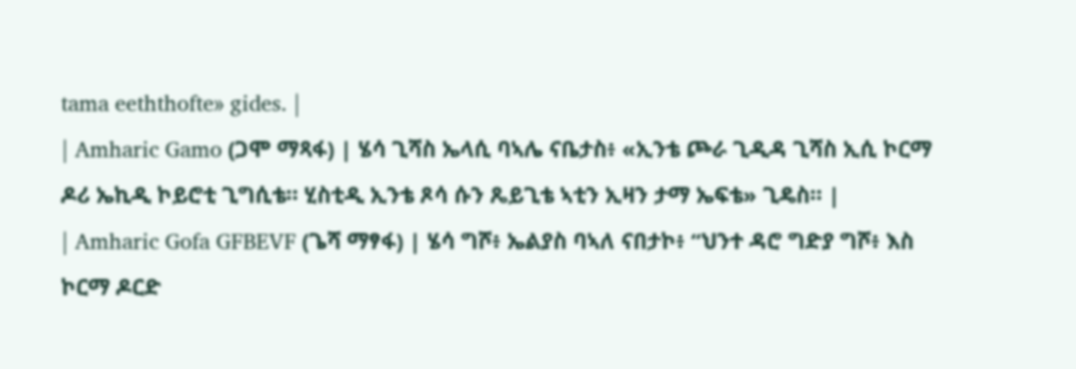tama eeththofte» gides. |
| Amharic Gamo (ጋሞ ማጻፋ) | ሄሳ ጊሻስ ኤላሲ ባኣሌ ናቤታስ፥ «ኢንቴ ጮራ ጊዲዳ ጊሻስ ኢሲ ኮርማ ዶሪ ኤኪዲ ኮይሮቲ ጊግሲቴ። ሂስቲዲ ኢንቴ ጾሳ ሱን ጼይጊቴ ኣቲን ኢዛን ታማ ኤፍቴ» ጊዴስ። |
| Amharic Gofa GFBEVF (ጌሻ ማፃፋ) | ሄሳ ግሾ፥ ኤልያስ ባኣለ ናበታኮ፥ “ህንተ ዳሮ ግድያ ግሾ፥ እስ ኮርማ ዶርድ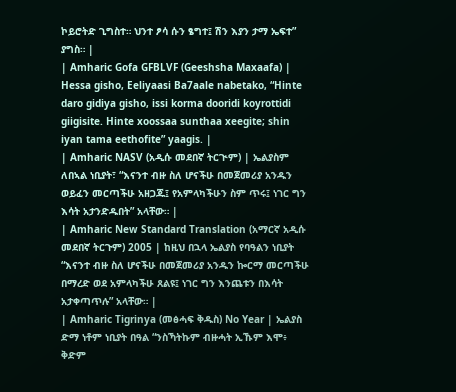ኮይሮትድ ጊግስተ። ህንተ ፆሳ ሱን ፄግተ፤ ሽን እያን ታማ ኤፍተ” ያግስ። |
| Amharic Gofa GFBLVF (Geeshsha Maxaafa) | Hessa gisho, Eeliyaasi Ba7aale nabetako, “Hinte daro gidiya gisho, issi korma dooridi koyrottidi giigisite. Hinte xoossaa sunthaa xeegite; shin iyan tama eethofite” yaagis. |
| Amharic NASV (አዲሱ መደበኛ ትርጒም) | ኤልያስም ለበኣል ነቢያት፣ “እናንተ ብዙ ስለ ሆናችሁ በመጀመሪያ አንዱን ወይፈን መርጣችሁ አዘጋጁ፤ የአምላካችሁን ስም ጥሩ፤ ነገር ግን እሳት አታንድዱበት” አላቸው። |
| Amharic New Standard Translation (አማርኛ አዲሱ መደበኛ ትርጉም) 2005 | ከዚህ በኋላ ኤልያስ የባዓልን ነቢያት “እናንተ ብዙ ስለ ሆናችሁ በመጀመሪያ አንዱን ኰርማ መርጣችሁ በማረድ ወደ አምላካችሁ ጸልዩ፤ ነገር ግን እንጨቱን በእሳት አታቀጣጥሉ” አላቸው። |
| Amharic Tigrinya (መፅሓፍ ቅዱስ) No Year | ኤልያስ ድማ ነቶም ነቢያት በዓል “ንስኻትኩም ብዙሓት ኢኹም እሞ፥ ቅድም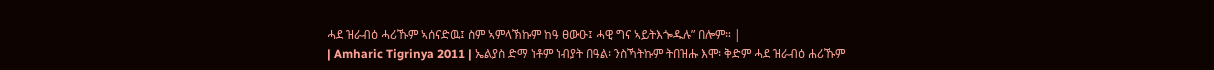ሓደ ዝራብዕ ሓሪኹም ኣሰናድዉ፤ ስም ኣምላኽኩም ከዓ ፀውዑ፤ ሓዊ ግና ኣይትእጐዱሉ” በሎም። |
| Amharic Tigrinya 2011 | ኤልያስ ድማ ነቶም ነብያት በዓል፡ ንስኻትኩም ትበዝሑ እሞ፡ ቅድም ሓደ ዝራብዕ ሐሪኹም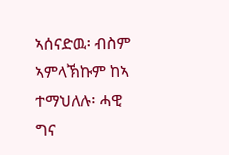ኣሰናድዉ፡ ብስም ኣምላኽኩም ከኣ ተማህለሉ፡ ሓዊ ግና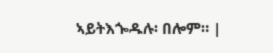ኣይትእጐዱሉ፡ በሎም። |